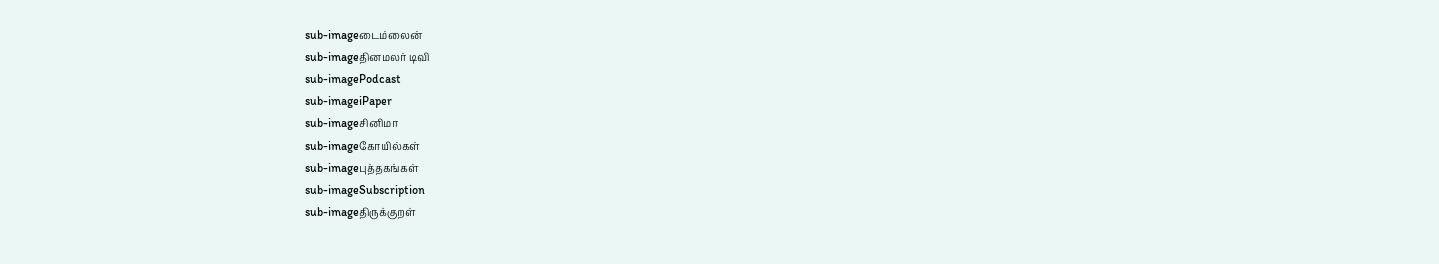sub-imageடைம்லைன்
sub-imageதினமலர் டிவி
sub-imagePodcast
sub-imageiPaper
sub-imageசினிமா
sub-imageகோயில்கள்
sub-imageபுத்தகங்கள்
sub-imageSubscription
sub-imageதிருக்குறள்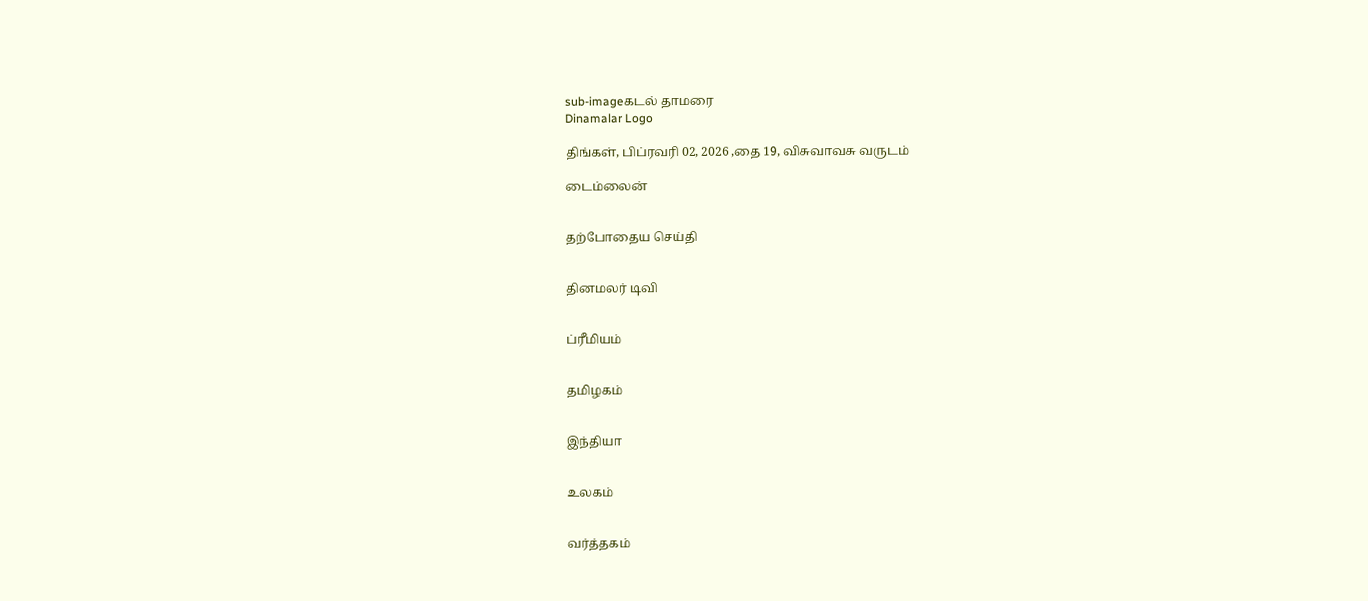sub-imageகடல் தாமரை
Dinamalar Logo

திங்கள், பிப்ரவரி 02, 2026 ,தை 19, விசுவாவசு வருடம்

டைம்லைன்


தற்போதைய செய்தி


தினமலர் டிவி


ப்ரீமியம்


தமிழகம்


இந்தியா


உலகம்


வர்த்தகம்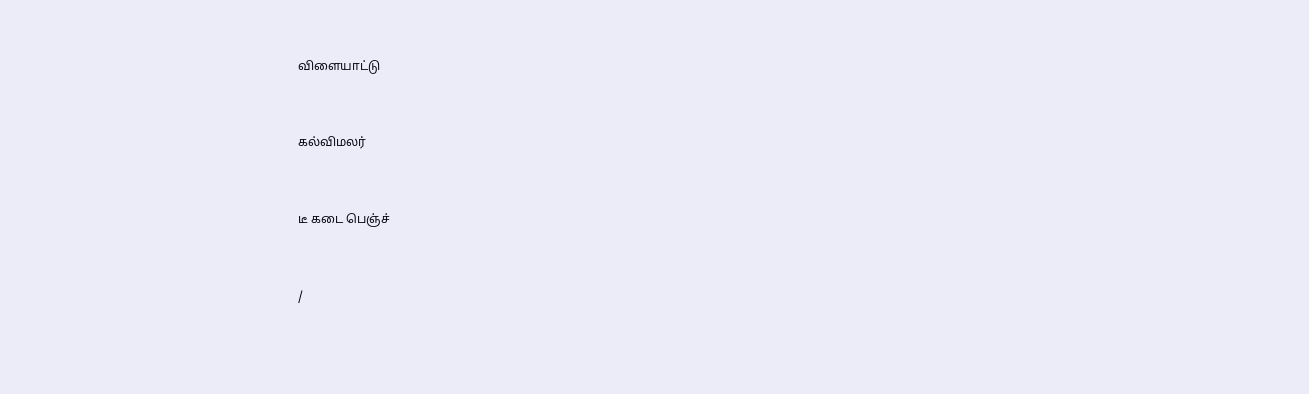விளையாட்டு


கல்விமலர்


டீ கடை பெஞ்ச்


/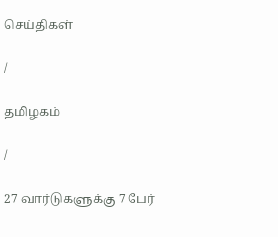செய்திகள்

/

தமிழகம்

/

27 வார்டுகளுக்கு 7 பேர்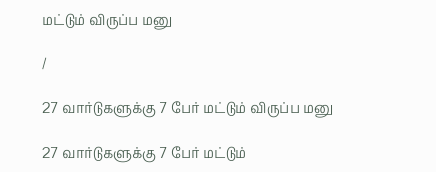மட்டும் விருப்ப மனு

/

27 வார்டுகளுக்கு 7 பேர் மட்டும் விருப்ப மனு

27 வார்டுகளுக்கு 7 பேர் மட்டும்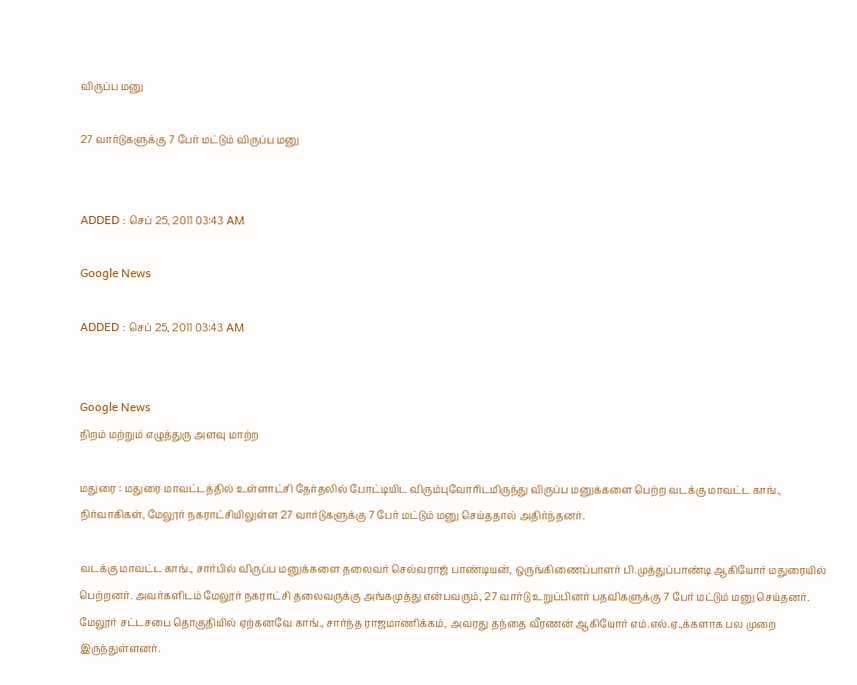விருப்ப மனு

27 வார்டுகளுக்கு 7 பேர் மட்டும் விருப்ப மனு


ADDED : செப் 25, 2011 03:43 AM

Google News

ADDED : செப் 25, 2011 03:43 AM


Google News
நிறம் மற்றும் எழுத்துரு அளவு மாற்ற

மதுரை : மதுரை மாவட்டத்தில் உள்ளாட்சி தேர்தலில் போட்டியிட விரும்புவோரிடமிருந்து விருப்ப மனுக்களை பெற்ற வடக்கு மாவட்ட காங்., நிர்வாகிகள், மேலூர் நகராட்சியிலுள்ள 27 வார்டுகளுக்கு 7 பேர் மட்டும் மனு செய்ததால் அதிர்ந்தனர்.

வடக்கு மாவட்ட காங்., சார்பில் விருப்ப மனுக்களை தலைவர் செல்வராஜ் பாண்டியன், ஒருங்கிணைப்பாளர் பி.முத்துப்பாண்டி ஆகியோர் மதுரையில் பெற்றனர். அவர்களிடம் மேலூர் நகராட்சி தலைவருக்கு அங்கமுத்து என்பவரும், 27 வார்டு உறுப்பினர் பதவிகளுக்கு 7 பேர் மட்டும் மனு செய்தனர். மேலூர் சட்டசபை தொகுதியில் ஏற்கனவே காங்., சார்ந்த ராஜமாணிக்கம், அவரது தந்தை வீரணன் ஆகியோர் எம்.எல்.ஏ.,க்களாக பல முறை இருந்துள்ளனர்.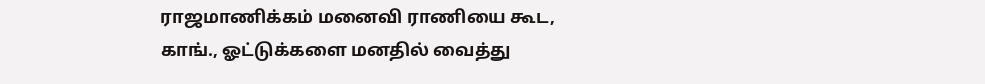ராஜமாணிக்கம் மனைவி ராணியை கூட, காங்., ஓட்டுக்களை மனதில் வைத்து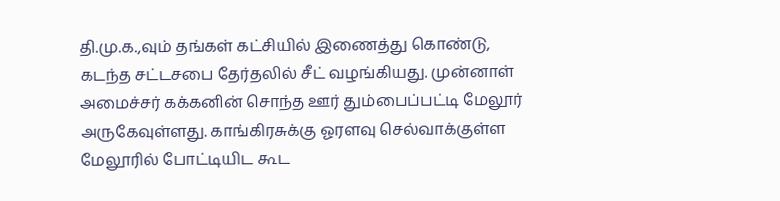தி.மு.க.,வும் தங்கள் கட்சியில் இணைத்து கொண்டு, கடந்த சட்டசபை தேர்தலில் சீட் வழங்கியது. முன்னாள் அமைச்சர் கக்கனின் சொந்த ஊர் தும்பைப்பட்டி மேலூர் அருகேவுள்ளது. காங்கிரசுக்கு ஓரளவு செல்வாக்குள்ள மேலூரில் போட்டியிட கூட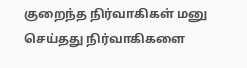குறைந்த நிர்வாகிகள் மனு செய்தது நிர்வாகிகளை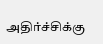அதிர்ச்சிக்கு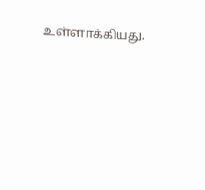உள்ளாக்கியது.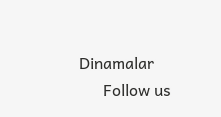Dinamalar
      Follow us